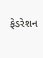ફેડરેશન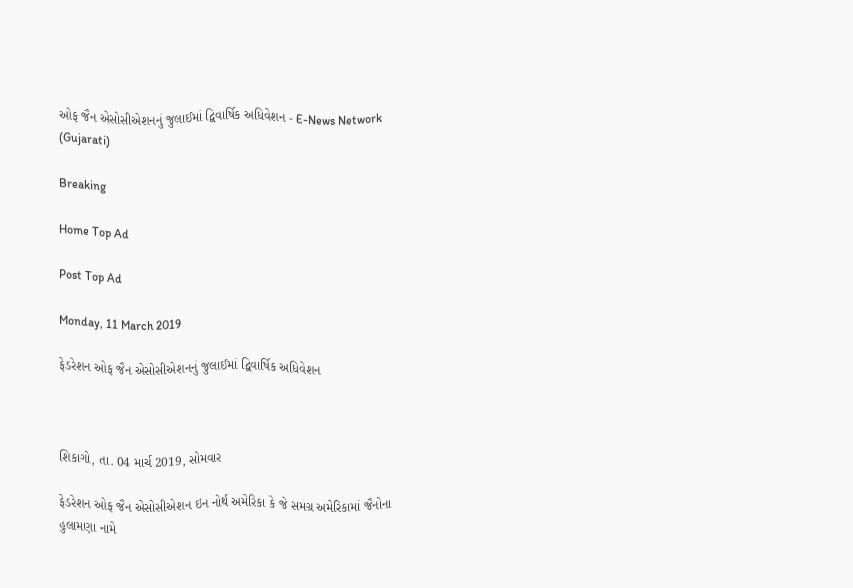ઓફ જૈન એસોસીએશનનું જુલાઈમાં દ્વિવાર્ષિક અધિવેશન - E-News Network (Gujarati)

Breaking

Home Top Ad

Post Top Ad

Monday, 11 March 2019

ફેડરેશન ઓફ જૈન એસોસીએશનનું જુલાઈમાં દ્વિવાર્ષિક અધિવેશન



શિકાગો, તા. 04 માર્ચ 2019, સોમવાર

ફેડરેશન ઓફ જૈન એસોસીએશન ઇન નોર્થ અમેરિકા કે જે સમગ્ર અમેરિકામાં જૈનોના હુલામણા નામે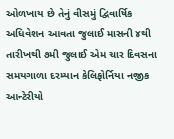ઓળખાય છે તેનું વીસમું દ્વિવાર્ષિક અધિવેશન આવતા જુલાઈ માસની ૪થી તારીખથી ૭મી જુલાઈ એમ ચાર દિવસના સમયગાળા દરમ્યાન કેલિફોર્નિયા નજીક આન્ટેરીયો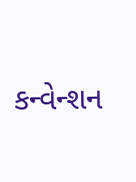કન્વેન્શન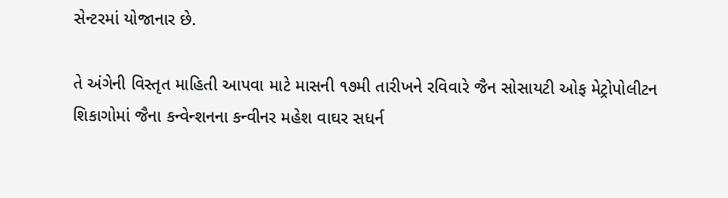સેન્ટરમાં યોજાનાર છે.

તે અંગેની વિસ્તૃત માહિતી આપવા માટે માસની ૧૭મી તારીખને રવિવારે જૈન સોસાયટી ઓફ મેટ્રોપોલીટન શિકાગોમાં જૈના કન્વેન્શનના કન્વીનર મહેશ વાઘર સધર્ન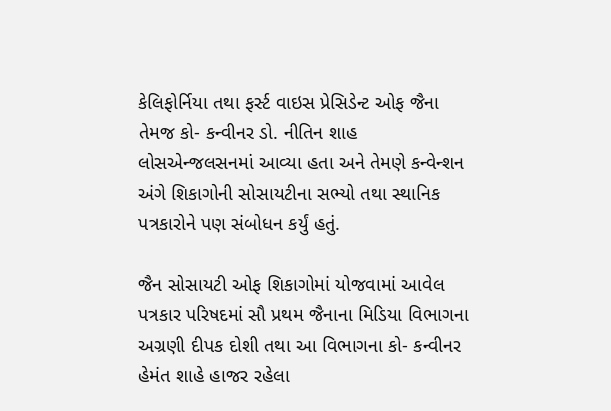કેલિફોર્નિયા તથા ફર્સ્ટ વાઇસ પ્રેસિડેન્ટ ઓફ જૈના તેમજ કો- કન્વીનર ડો. નીતિન શાહ લોસએન્જલસનમાં આવ્યા હતા અને તેમણે કન્વેન્શન અંગે શિકાગોની સોસાયટીના સભ્યો તથા સ્થાનિક પત્રકારોને પણ સંબોધન કર્યું હતું.

જૈન સોસાયટી ઓફ શિકાગોમાં યોજવામાં આવેલ પત્રકાર પરિષદમાં સૌ પ્રથમ જૈનાના મિડિયા વિભાગના અગ્રણી દીપક દોશી તથા આ વિભાગના કો- કન્વીનર હેમંત શાહે હાજર રહેલા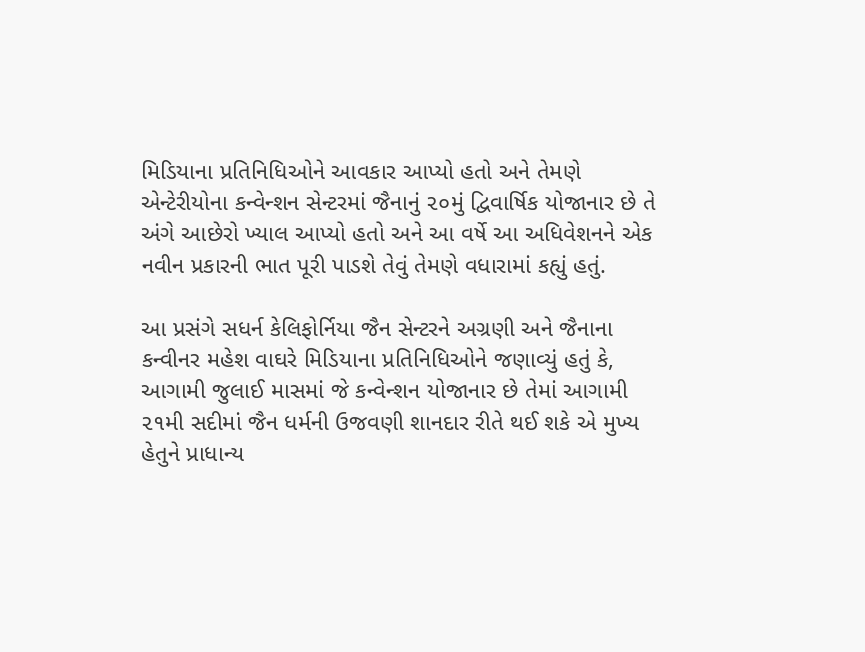મિડિયાના પ્રતિનિધિઓને આવકાર આપ્યો હતો અને તેમણે એન્ટેરીયોના કન્વેન્શન સેન્ટરમાં જૈનાનું ૨૦મું દ્વિવાર્ષિક યોજાનાર છે તે અંગે આછેરો ખ્યાલ આપ્યો હતો અને આ વર્ષે આ અધિવેશનને એક નવીન પ્રકારની ભાત પૂરી પાડશે તેવું તેમણે વધારામાં કહ્યું હતું.

આ પ્રસંગે સધર્ન કેલિફોર્નિયા જૈન સેન્ટરને અગ્રણી અને જૈનાના કન્વીનર મહેશ વાઘરે મિડિયાના પ્રતિનિધિઓને જણાવ્યું હતું કે, આગામી જુલાઈ માસમાં જે કન્વેન્શન યોજાનાર છે તેમાં આગામી ૨૧મી સદીમાં જૈન ધર્મની ઉજવણી શાનદાર રીતે થઈ શકે એ મુખ્ય હેતુને પ્રાધાન્ય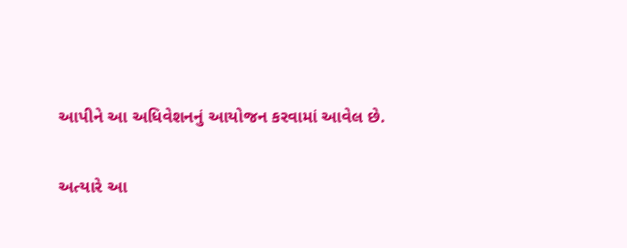આપીને આ અધિવેશનનું આયોજન કરવામાં આવેલ છે.

અત્યારે આ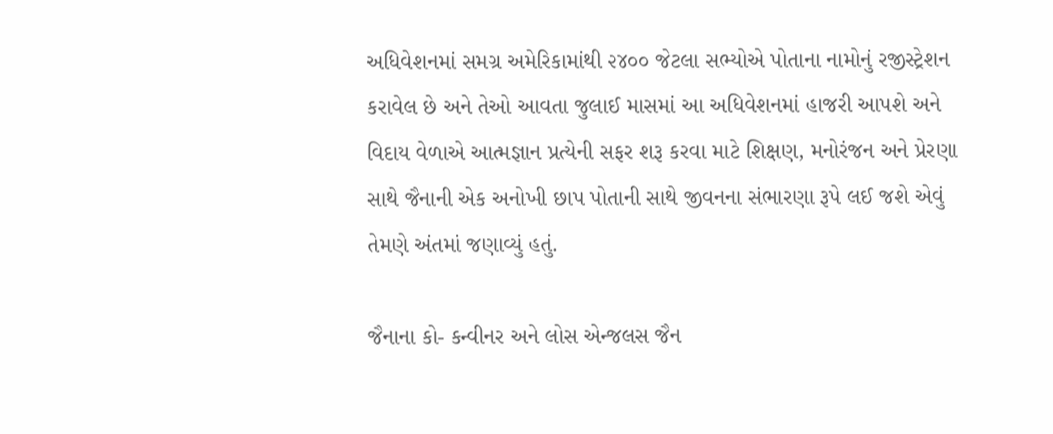અધિવેશનમાં સમગ્ર અમેરિકામાંથી ૨૪૦૦ જેટલા સભ્યોએ પોતાના નામોનું રજીસ્ટ્રેશન કરાવેલ છે અને તેઓ આવતા જુલાઈ માસમાં આ અધિવેશનમાં હાજરી આપશે અને વિદાય વેળાએ આત્મજ્ઞાન પ્રત્યેની સફર શરૂ કરવા માટે શિક્ષણ, મનોરંજન અને પ્રેરણા સાથે જૈનાની એક અનોખી છાપ પોતાની સાથે જીવનના સંભારણા રૂપે લઈ જશે એવું તેમણે અંતમાં જણાવ્યું હતું.

જૈનાના કો- કન્વીનર અને લોસ એન્જલસ જૈન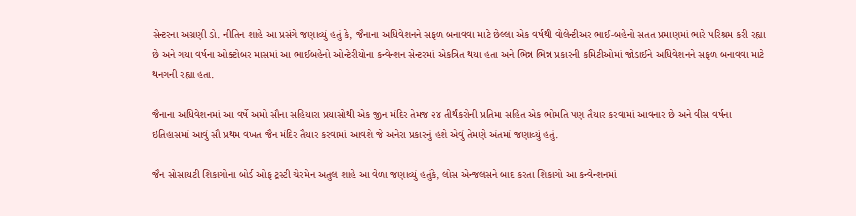સેન્ટરના અગ્રણી ડો. નીતિન શાહે આ પ્રસંગે જણાવ્યું હતું કે, જૈનાના અધિવેશનને સફળ બનાવવા માટે છેલ્લા એક વર્ષથી વોલેન્ટીઅર ભાઈ-બહેનો સતત પ્રમાણમાં ભારે પરિશ્રમ કરી રહ્યા છે અને ગયા વર્ષના ઓક્ટોબર માસમાં આ ભાઈબહેનો ઓન્ટેરીયોના કન્વેન્શન સેન્ટરમાં એકત્રિત થયા હતા અને ભિન્ન ભિન્ન પ્રકારની કમિટીઓમાં જોડાઈને અધિવેશનને સફળ બનાવવા માટે થનગની રહ્યા હતા.

જૈનાના અધિવેશનમાં આ વર્ષે અમો સૌના સહિયારા પ્રયાસોથી એક જીન મંદિર તેમજ ૨૪ તીર્થંકરોની પ્રતિમા સહિત એક ભોમતિ પણ તૈયાર કરવામાં આવનાર છે અને વીસ વર્ષના ઇતિહાસમાં આવું સૌ પ્રથમ વખત જૈન મંદિર તૈયાર કરવામાં આવશે જે અનેરા પ્રકારનું હશે એવું તેમણે અંતમાં જણાવ્યું હતું.

જૈન સોસાયટી શિકાગોના બોર્ડ ઓફ ટ્રસ્ટી ચેરમેન અતુલ શાહે આ વેળા જણાવ્યું હતુંકે, લોસ એન્જલસને બાદ કરતા શિકાગો આ કન્વેન્શનમાં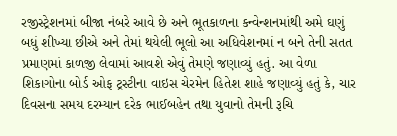રજીસ્ટ્રેશનમાં બીજા નંબરે આવે છે અને ભૂતકાળના કન્વેન્શનમાંથી અમે ઘણું બધું શીખ્યા છીએ અને તેમાં થયેલી ભૂલો આ અધિવેશનમાં ન બને તેની સતત પ્રમાણમાં કાળજી લેવામાં આવશે એવું તેમણે જણાવ્યું હતું. આ વેળા શિકાગોના બોર્ડ ઓફ ટ્રસ્ટીના વાઇસ ચેરમેન હિતેશ શાહે જણાવ્યું હતું કે, ચાર દિવસના સમય દરમ્યાન દરેક ભાઈબહેન તથા યુવાનો તેમની રૂચિ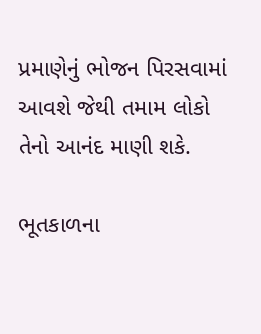પ્રમાણેનું ભોજન પિરસવામાં આવશે જેથી તમામ લોકો તેનો આનંદ માણી શકે.

ભૂતકાળના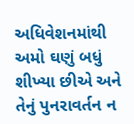અધિવેશનમાંથી અમો ઘણું બધું શીખ્યા છીએ અને તેનું પુનરાવર્તન ન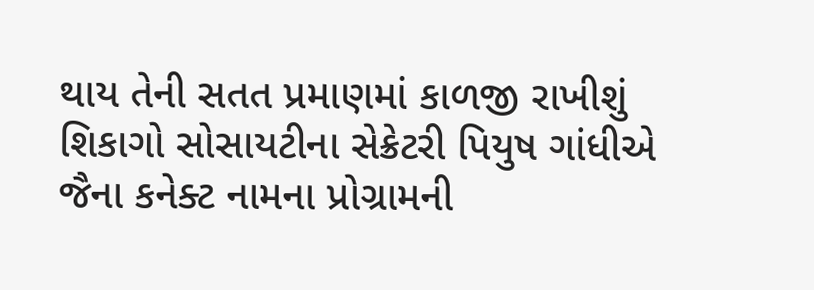થાય તેની સતત પ્રમાણમાં કાળજી રાખીશું શિકાગો સોસાયટીના સેક્રેટરી પિયુષ ગાંધીએ જૈના કનેક્ટ નામના પ્રોગ્રામની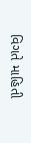વિગતે માહિતી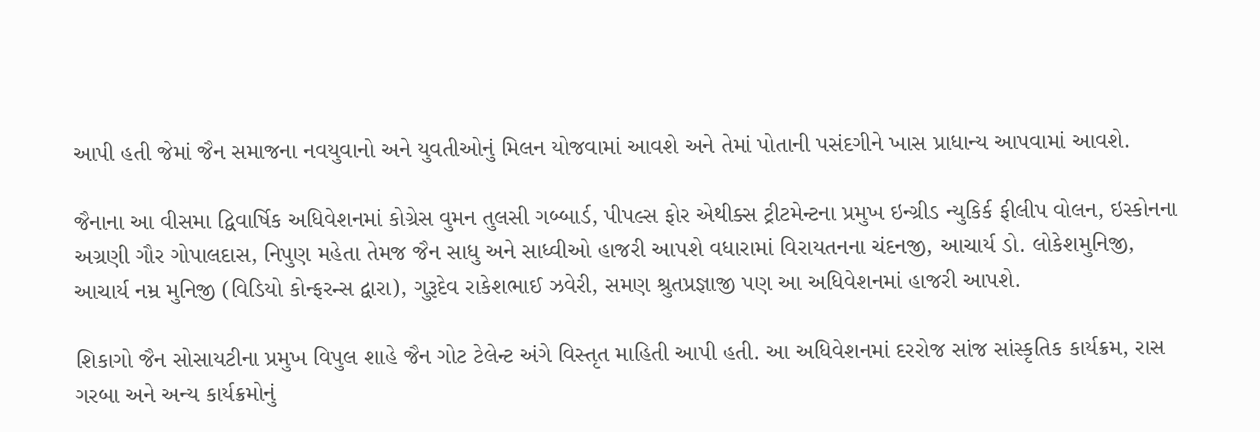આપી હતી જેમાં જૈન સમાજના નવયુવાનો અને યુવતીઓનું મિલન યોજવામાં આવશે અને તેમાં પોતાની પસંદગીને ખાસ પ્રાધાન્ય આપવામાં આવશે.

જૈનાના આ વીસમા દ્વિવાર્ષિક અધિવેશનમાં કોગ્રેસ વુમન તુલસી ગબ્બાર્ડ, પીપલ્સ ફોર એથીક્સ ટ્રીટમેન્ટના પ્રમુખ ઇન્ગ્રીડ ન્યુકિર્ક ફીલીપ વોલન, ઇસ્કોનના અગ્રણી ગૌર ગોપાલદાસ, નિપુણ મહેતા તેમજ જૈન સાધુ અને સાધ્વીઓ હાજરી આપશે વધારામાં વિરાયતનના ચંદનજી, આચાર્ય ડો. લોકેશમુનિજી, આચાર્ય નમ્ર મુનિજી (વિડિયો કોન્ફરન્સ દ્વારા), ગુરૂદેવ રાકેશભાઈ ઝવેરી, સમણ શ્રુતપ્રજ્ઞાજી પણ આ અધિવેશનમાં હાજરી આપશે.

શિકાગો જૈન સોસાયટીના પ્રમુખ વિપુલ શાહે જૈન ગોટ ટેલેન્ટ અંગે વિસ્તૃત માહિતી આપી હતી. આ અધિવેશનમાં દરરોજ સાંજ સાંસ્કૃતિક કાર્યક્રમ, રાસ ગરબા અને અન્ય કાર્યક્રમોનું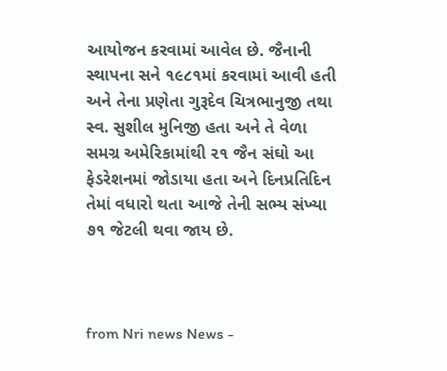આયોજન કરવામાં આવેલ છે. જૈનાની સ્થાપના સને ૧૯૮૧માં કરવામાં આવી હતી અને તેના પ્રણેતા ગુરૂદેવ ચિત્રભાનુજી તથા સ્વ. સુશીલ મુનિજી હતા અને તે વેળા સમગ્ર અમેરિકામાંથી ૨૧ જૈન સંઘો આ ફેડરેશનમાં જોડાયા હતા અને દિનપ્રતિદિન તેમાં વધારો થતા આજે તેની સભ્ય સંખ્યા ૭૧ જેટલી થવા જાય છે.



from Nri news News -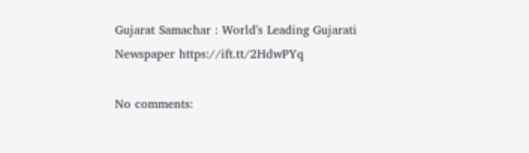Gujarat Samachar : World's Leading Gujarati Newspaper https://ift.tt/2HdwPYq

No comments: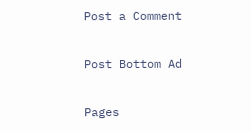Post a Comment

Post Bottom Ad

Pages